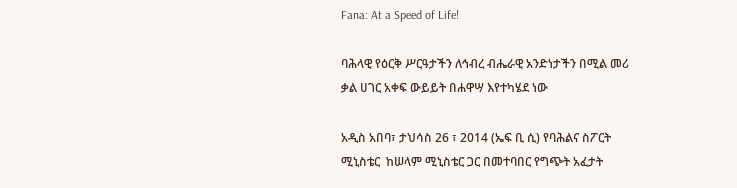Fana: At a Speed of Life!

ባሕላዊ የዕርቅ ሥርዓታችን ለኅብረ ብሔራዊ አንድነታችን በሚል መሪ ቃል ሀገር አቀፍ ውይይት በሐዋሣ እየተካሄደ ነው

አዲስ አበባ፣ ታህሳስ 26 ፣ 2014 (ኤፍ ቢ ሲ) የባሕልና ስፖርት ሚኒስቴር  ከሠላም ሚኒስቴር ጋር በመተባበር የግጭት አፈታት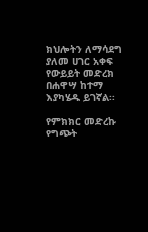ክህሎትን ለማሳደግ ያለመ ሀገር አቀፍ የውይይት መድረክ በሐዋሣ ከተማ እያካሄዱ ይገኛል፡፡

የምክክር መድረኩ የግጭት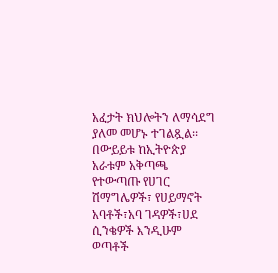አፈታት ክህሎትን ለማሳደግ ያለመ መሆኑ ተገልጿል፡፡
በውይይቱ ከኢትዮጵያ አራቱም አቅጣጫ የተውጣጡ የሀገር ሽማግሌዎች፣ የሀይማኖት አባቶች፣አባ ገዳዎች፣ሀደ ሲንቄዎች እንዲሁም ወጣቶች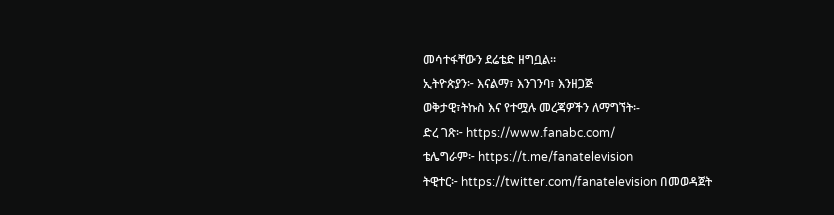መሳተፋቸውን ደሬቴድ ዘግቧል፡፡
ኢትዮጵያን፦ እናልማ፣ እንገንባ፣ እንዘጋጅ
ወቅታዊ፣ትኩስ እና የተሟሉ መረጃዎችን ለማግኘት፡-
ድረ ገጽ፦ https://www.fanabc.com/
ቴሌግራም፦ https://t.me/fanatelevision
ትዊተር፦ https://twitter.com/fanatelevision በመወዳጀት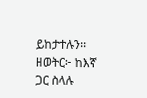ይከታተሉን፡፡
ዘወትር፦ ከእኛ ጋር ስላሉ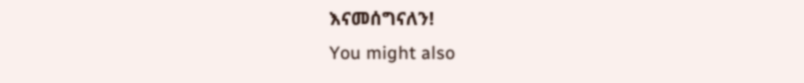እናመሰግናለን!
You might also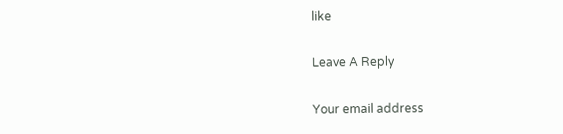like

Leave A Reply

Your email address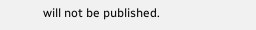will not be published.